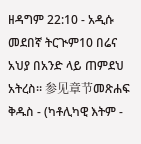ዘዳግም 22:10 - አዲሱ መደበኛ ትርጒም10 በሬና አህያ በአንድ ላይ ጠምደህ አትረስ። 参见章节መጽሐፍ ቅዱስ - (ካቶሊካዊ እትም -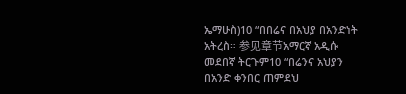ኤማሁስ)10 “በበሬና በአህያ በአንድነት አትረስ። 参见章节አማርኛ አዲሱ መደበኛ ትርጉም10 “በሬንና አህያን በአንድ ቀንበር ጠምደህ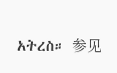አትረስ። 参见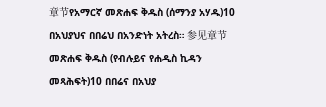章节የአማርኛ መጽሐፍ ቅዱስ (ሰማንያ አሃዱ)10 በአህያህና በበሬህ በአንድነት አትረስ። 参见章节መጽሐፍ ቅዱስ (የብሉይና የሐዲስ ኪዳን መጻሕፍት)10 በበሬና በአህያ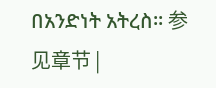በአንድነት አትረስ። 参见章节 |